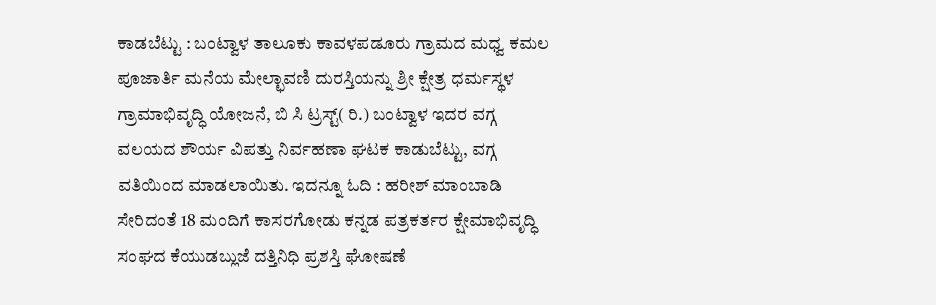ಕಾಡಬೆಟ್ಟು : ಬಂಟ್ವಾಳ ತಾಲೂಕು ಕಾವಳಪಡೂರು ಗ್ರಾಮದ ಮಧ್ವ ಕಮಲ ಪೂಜಾರ್ತಿ ಮನೆಯ ಮೇಲ್ಛಾವಣಿ ದುರಸ್ತಿಯನ್ನು ಶ್ರೀ ಕ್ಷೇತ್ರ ಧರ್ಮಸ್ಥಳ ಗ್ರಾಮಾಭಿವೃದ್ಧಿ ಯೋಜನೆ, ಬಿ ಸಿ ಟ್ರಸ್ಟ್( ರಿ.) ಬಂಟ್ವಾಳ ಇದರ ವಗ್ಗ ವಲಯದ ಶೌರ್ಯ ವಿಪತ್ತು ನಿರ್ವಹಣಾ ಘಟಕ ಕಾಡುಬೆಟ್ಟು, ವಗ್ಗ ವತಿಯಿಂದ ಮಾಡಲಾಯಿತು. ಇದನ್ನೂ ಓದಿ : ಹರೀಶ್ ಮಾಂಬಾಡಿ ಸೇರಿದಂತೆ 18 ಮಂದಿಗೆ ಕಾಸರಗೋಡು ಕನ್ನಡ ಪತ್ರಕರ್ತರ ಕ್ಷೇಮಾಭಿವೃದ್ಧಿ ಸಂಘದ ಕೆಯುಡಬ್ಲುಜೆ ದತ್ತಿನಿಧಿ ಪ್ರಶಸ್ತಿ ಘೋಷಣೆ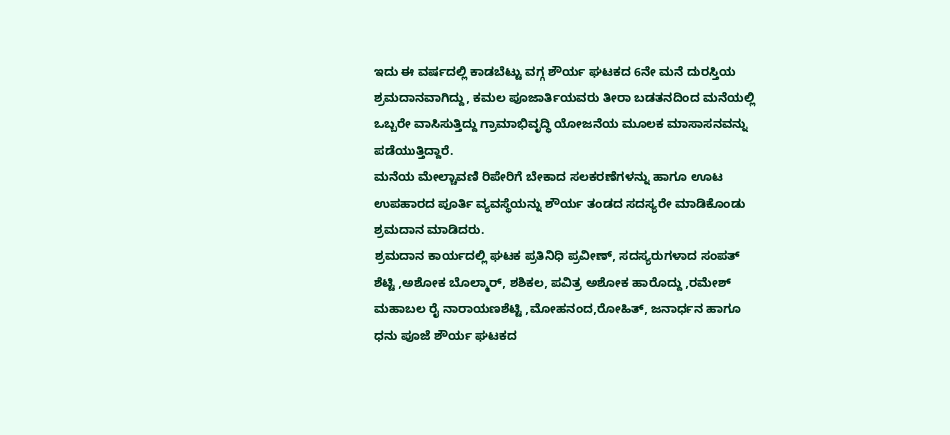ಇದು ಈ ವರ್ಷದಲ್ಲಿ ಕಾಡಬೆಟ್ಟು ವಗ್ಗ ಶೌರ್ಯ ಘಟಕದ 6ನೇ ಮನೆ ದುರಸ್ತಿಯ ಶ್ರಮದಾನವಾಗಿದ್ದು, ಕಮಲ ಪೂಜಾರ್ತಿಯವರು ತೀರಾ ಬಡತನದಿಂದ ಮನೆಯಲ್ಲಿ ಒಬ್ಬರೇ ವಾಸಿಸುತ್ತಿದ್ದು ಗ್ರಾಮಾಭಿವೃದ್ಧಿ ಯೋಜನೆಯ ಮೂಲಕ ಮಾಸಾಸನವನ್ನು ಪಡೆಯುತ್ತಿದ್ದಾರೆ.
ಮನೆಯ ಮೇಲ್ಚಾವಣಿ ರಿಪೇರಿಗೆ ಬೇಕಾದ ಸಲಕರಣೆಗಳನ್ನು ಹಾಗೂ ಊಟ ಉಪಹಾರದ ಪೂರ್ತಿ ವ್ಯವಸ್ಥೆಯನ್ನು ಶೌರ್ಯ ತಂಡದ ಸದಸ್ಯರೇ ಮಾಡಿಕೊಂಡು ಶ್ರಮದಾನ ಮಾಡಿದರು.
ಶ್ರಮದಾನ ಕಾರ್ಯದಲ್ಲಿ ಘಟಕ ಪ್ರತಿನಿಧಿ ಪ್ರವೀಣ್, ಸದಸ್ಯರುಗಳಾದ ಸಂಪತ್ ಶೆಟ್ಟಿ ,ಅಶೋಕ ಬೊಲ್ಮಾರ್, ಶಶಿಕಲ, ಪವಿತ್ರ ಅಶೋಕ ಹಾರೊದ್ದು ,ರಮೇಶ್ ಮಹಾಬಲ ರೈ ನಾರಾಯಣಶೆಟ್ಟಿ ,ಮೋಹನಂದ,ರೋಹಿತ್, ಜನಾರ್ಧನ ಹಾಗೂ ಧನು ಪೂಜೆ ಶೌರ್ಯ ಘಟಕದ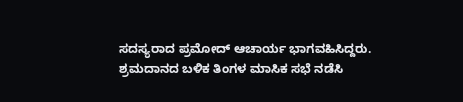ಸದಸ್ಯರಾದ ಪ್ರಮೋದ್ ಆಚಾರ್ಯ ಭಾಗವಹಿಸಿದ್ದರು.
ಶ್ರಮದಾನದ ಬಳಿಕ ತಿಂಗಳ ಮಾಸಿಕ ಸಭೆ ನಡೆಸಿ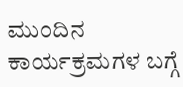ಮುಂದಿನ ಕಾರ್ಯಕ್ರಮಗಳ ಬಗ್ಗೆ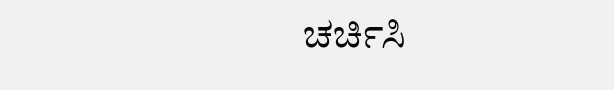ಚರ್ಚಿಸಿ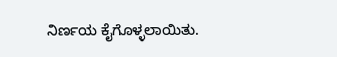ನಿರ್ಣಯ ಕೈಗೊಳ್ಳಲಾಯಿತು.